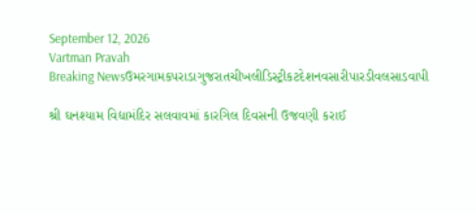September 12, 2026
Vartman Pravah
Breaking Newsઉમરગામકપરાડાગુજરાતચીખલીડિસ્ટ્રીકટદેશનવસારીપારડીવલસાડવાપી

શ્રી ઘનશ્‍યામ વિદ્યામંદિર સલવાવમાં કારગિલ દિવસની ઉજવણી કરાઈ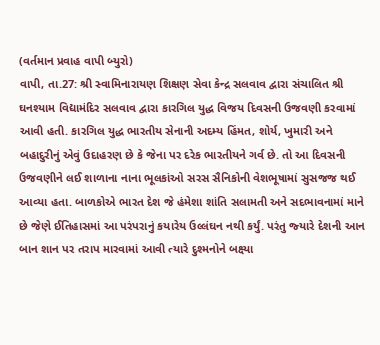(વર્તમાન પ્રવાહ વાપી બ્‍યુરો)
વાપી, તા.27: શ્રી સ્‍વામિનારાયણ શિક્ષણ સેવા કેન્‍દ્ર સલવાવ દ્વારા સંચાલિત શ્રી ઘનશ્‍યામ વિદ્યામંદિર સલવાવ દ્વારા કારગિલ યુદ્ધ વિજય દિવસની ઉજવણી કરવામાં આવી હતી. કારગિલ યુદ્ધ ભારતીય સેનાની અદમ્‍ય હિંમત, શોર્ય, ખુમારી અને બહાદુરીનું એવું ઉદાહરણ છે કે જેના પર દરેક ભારતીયને ગર્વ છે. તો આ દિવસની ઉજવણીને લઈ શાળાના નાના ભૂલકાંઓ સરસ સૈનિકોની વેશભૂષામાં સુસજજ થઈ આવ્‍યા હતા. બાળકોએ ભારત દેશ જે હંમેશા શાંતિ સલામતી અને સદભાવનામાં માને છે જેણે ઈતિહાસમાં આ પરંપરાનું કયારેય ઉલ્લંઘન નથી કર્યું. પરંતુ જ્‍યારે દેશની આન બાન શાન પર તરાપ મારવામાં આવી ત્‍યારે દુશ્‍મનોને બક્ષ્યા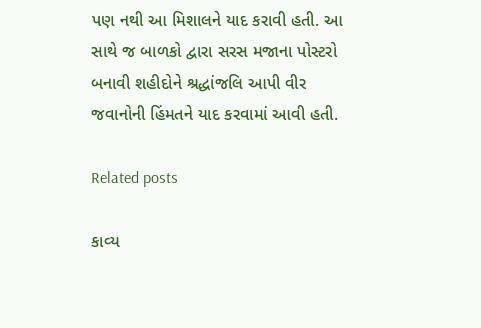પણ નથી આ મિશાલને યાદ કરાવી હતી. આ સાથે જ બાળકો દ્વારા સરસ મજાના પોસ્‍ટરો બનાવી શહીદોને શ્રદ્ધાંજલિ આપી વીર જવાનોની હિંમતને યાદ કરવામાં આવી હતી.

Related posts

કાવ્‍ય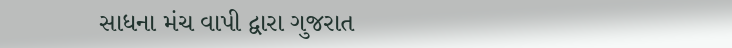સાધના મંચ વાપી દ્વારા ગુજરાત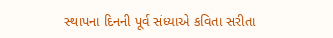સ્‍થાપના દિનની પૂર્વ સંધ્‍યાએ કવિતા સરીતા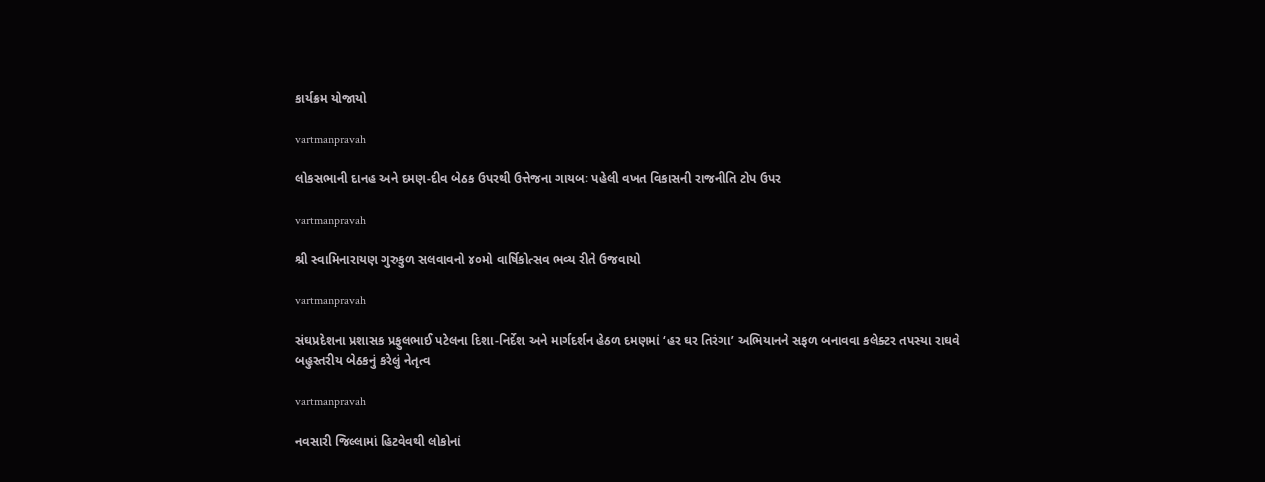કાર્યક્રમ યોજાયો

vartmanpravah

લોકસભાની દાનહ અને દમણ-દીવ બેઠક ઉપરથી ઉત્તેજના ગાયબઃ પહેલી વખત વિકાસની રાજનીતિ ટોપ ઉપર

vartmanpravah

શ્રી સ્વામિનારાયણ ગુરુકુળ સલવાવનો ૪૦મો વાર્ષિકોત્સવ ભવ્ય રીતે ઉજવાયો

vartmanpravah

સંઘપ્રદેશના પ્રશાસક પ્રફુલભાઈ પટેલના દિશા-નિર્દેશ અને માર્ગદર્શન હેઠળ દમણમાં ‘હર ઘર તિરંગા’ અભિયાનને સફળ બનાવવા કલેક્‍ટર તપસ્‍યા રાઘવે બહુસ્‍તરીય બેઠકનું કરેલું નેતૃત્‍વ

vartmanpravah

નવસારી જિલ્લામાં હિટવેવથી લોકોનાં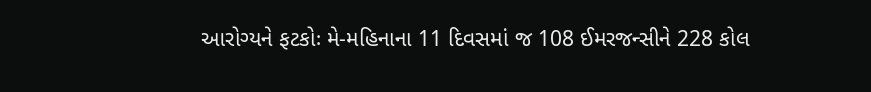આરોગ્‍યને ફટકોઃ મે-મહિનાના 11 દિવસમાં જ 108 ઈમરજન્‍સીને 228 કોલ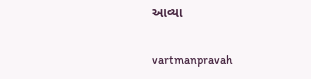આવ્‍યા

vartmanpravah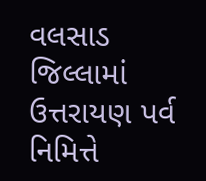વલસાડ જિલ્લામાં ઉત્તરાયણ પર્વ નિમિત્તે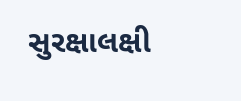સુરક્ષાલક્ષી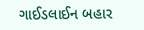ગાઈડલાઈન બહાર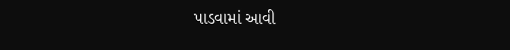પાડવામાં આવી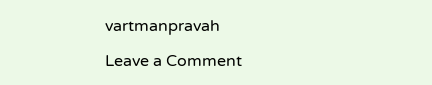vartmanpravah

Leave a Comment